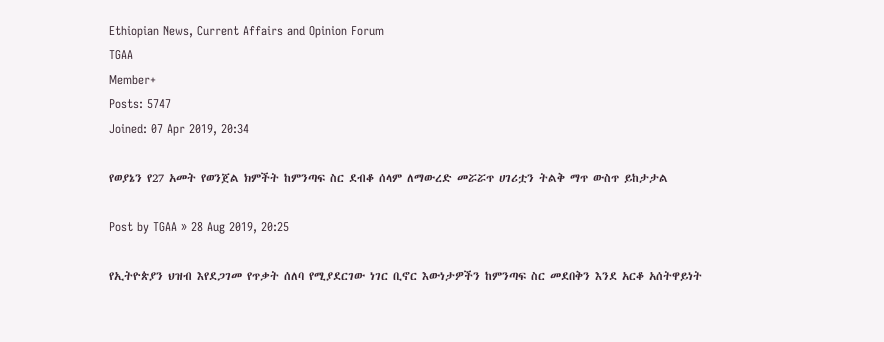Ethiopian News, Current Affairs and Opinion Forum
TGAA
Member+
Posts: 5747
Joined: 07 Apr 2019, 20:34

የወያኔን የ27 አመት የወንጀል ክምችት ከምንጣፍ ስር ደብቆ ሰላም ለማውረድ መሯሯጥ ሀገሪቷን ትልቅ ማጥ ውስጥ ይከታታል

Post by TGAA » 28 Aug 2019, 20:25

የኢትዮጵያን ህዝብ እየደጋገመ የጥቃት ሰለባ የሚያደርገው ነገር ቢኖር እውነታዎችን ከምንጣፍ ስር መደበቅን እንደ አርቆ አሰትዋይነት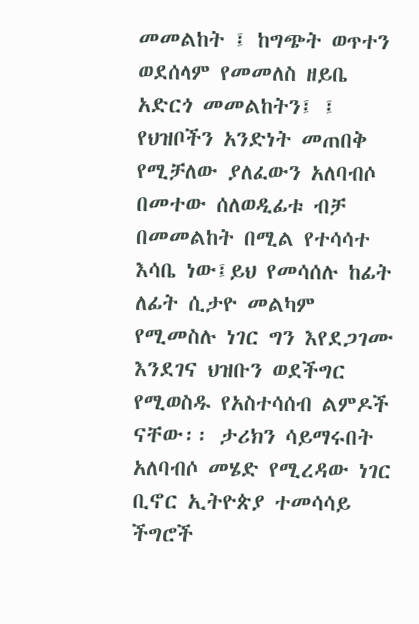መመልከት ፤ ከግጭት ወጥተን ወደሰላም የመመለስ ዘይቤ አድርጎ መመልከትን፤ ፤ የህዝቦችን አንድነት መጠበቅ የሚቻለው ያለፈውን አለባብሶ በመተው ሰለወዲፊቱ ብቻ በመመልከት በሚል የተሳሳተ እሳቤ ነው፤ይህ የመሳሰሉ ከፊት ለፊት ሲታዮ መልካም የሚመስሉ ነገር ግን እየደጋገሙ እንደገና ህዝቡን ወደችግር የሚወስዱ የአስተሳሰብ ልምዶች ናቸው፡፡ ታሪክን ሳይማሩበት አለባብሶ መሄድ የሚረዳው ነገር ቢኖር ኢትዮጵያ ተመሳሳይ ችግሮች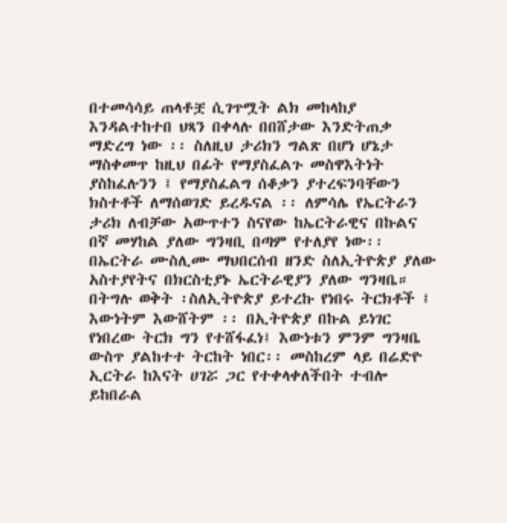በተመሳሳይ ጠላቶቿ ሲገጥሟት ልክ መከላከያ እንዳልተከተበ ህጻን በቀላሉ በበሸታው እንድትጠቃ ማድረግ ነው ፡፡ ስለዚህ ታሪክን ግልጽ በሆነ ሆኔታ ማስቀመጥ ከዚህ በፊት የማያስፈልጉ መስዋእትነት ያስከፈሉንን ፤ የማያስፈልግ ሰቆቃን ያተረፍንባቸውን ክስተቶች ለማሰወገድ ይረዱናል ፡፡ ለምሳሌ የኤርትራን ታሪክ ለብቻው አውጥተን ስናየው ከኤርትራዊና በኩልና በኛ መሃከል ያለው ግንዛቢ በጣም የተለያየ ነው፡፡ በኤርትራ ሙስሊሙ ማህበርሰብ ዘንድ ስለኢትዮጵያ ያለው አስተያየትና በክርስቲያኑ ኤርትራዊያን ያለው ግንዛቤ። በትግሉ ወቅት ፡ስለኢትዮጵያ ይተረኩ የነበሩ ትርክቶች ፤ እውነትም እውሸትም ፡፡ በኢትዮጵያ በኩል ይነገር የነበረው ትርክ ግን የተሸፋፈነ፤ እውነቱን ምንም ግንዛቤ ውስጥ ያልከተተ ትርከት ነበር፡፡ መስከረም ላይ በሬድዮ ኢርትራ ከእናት ሀገሯ ጋር የተቀላቀለችበት ተብሎ ይከበራል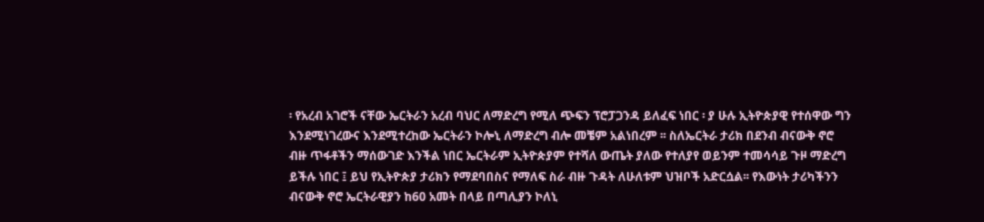፡ የአረብ አገሮች ናቸው ኤርትራን አረብ ባህር ለማድረግ የሚለ ጭፍን ፕሮፓጋንዳ ይለፈፍ ነበር ፡ ያ ሁሉ ኢትዮጵያዊ የተሰዋው ግን እንደሚነገረውና እንደሚተረከው ኤርትራን ኮሎኒ ለማድረግ ብሎ መቼም አልነበረም ፡፡ ስለኤርትራ ታሪክ በደንብ ብናውቅ ኖሮ ብዙ ጥፋቶችን ማሰውገድ እንችል ነበር ኤርትራም ኢትዮጵያም የተሻለ ውጤት ያለው የተለያየ ወይንም ተመሳሳይ ጉዞ ማድረግ ይችሉ ነበር ፤ ይህ የኢትዮጵያ ታሪክን የማደባበስና የማለፍ ስራ ብዙ ጉዳት ለሁለቱም ህዝቦች አድርሷል፡፡ የእውነት ታሪካችንን ብናውቅ ኖሮ ኤርትራዊያን ከ60 አመት በላይ በጣሊያን ኮለኒ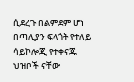ሲደረጉ በልምደም ሆነ በጣሊያን ፍላጎት የተለይ ሳይኮሎጂ የተቀናጁ ህዝቦች ናቸው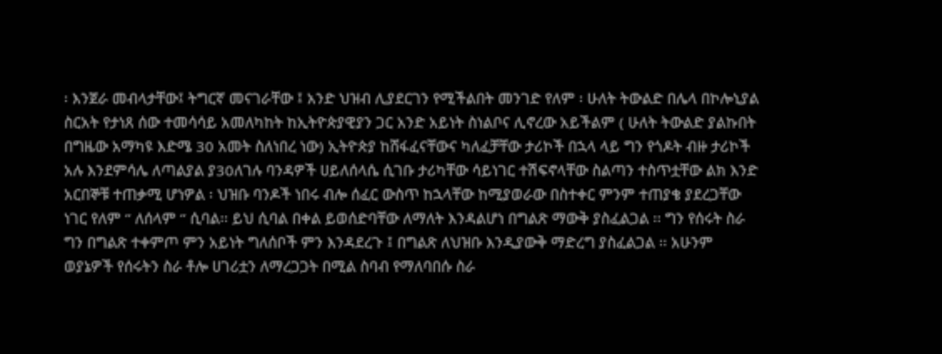፡ እንጀራ መብላታቸው፤ ትግርኛ መናገራቸው ፤ አንድ ህዝብ ሊያደርገን የሚችልበት መንገድ የለም ፡ ሁለት ትውልድ በሌላ በኮሎኒያል ስርአት የታነጸ ሰው ተመሳሳይ አመለካከት ከኢትዮጵያዊያን ጋር አንድ አይነት ስነልቦና ሊኖረው አይችልም ( ሁለት ትውልድ ያልኩበት በግዜው አማካዩ እድሜ 30 አመት ስለነበረ ነው) ኢትዮጵያ ከሸፋፈናቸውና ካለፈቻቸው ታሪኮች በኋላ ላይ ግን የጎዶት ብዙ ታሪኮች አሉ እንደምሳሌ ለጣልያል ያ30ለገሉ ባንዳዎች ሀይለሰላሴ ሲገቡ ታሪካቸው ሳይነገር ተሽፍኖላቸው ስልጣን ተስጥቷቸው ልክ እንድ አርበኞቹ ተጠቃሚ ሆነዎል ፡ ህዝቡ ባንዶች ነበሩ ብሎ ሰፈር ውስጥ ከኋላቸው ከሚያወራው በስተቀር ምንም ተጠያቄ ያደረጋቸው ነገር የለም “ ለሰላም “ ሲባል፡፡ ይህ ሲባል በቀል ይወሰድባቸው ለማለት እንዳልሆነ በግልጽ ማውቅ ያስፈልጋል ፡፡ ግን የሰሩት ስራ ግን በግልጽ ተቀምጦ ምን አይነት ግለሰቦች ምን እንዳደረጉ ፤ በግልጽ ለህዝቡ እንዲያውቅ ማድረግ ያስፈልጋል ፡፡ አሁንም ወያኔዎች የሰሩትን ስራ ቶሎ ሀገሪቷን ለማረጋጋት በሚል ስባብ የማለባበሱ ስራ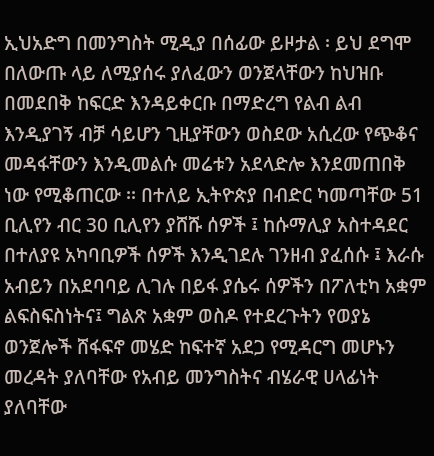ኢህአድግ በመንግስት ሚዲያ በሰፊው ይዞታል ፡ ይህ ደግሞ በለውጡ ላይ ለሚያሰሩ ያለፈውን ወንጀላቸውን ከህዝቡ በመደበቅ ከፍርድ እንዳይቀርቡ በማድረግ የልብ ልብ እንዲያገኝ ብቻ ሳይሆን ጊዚያቸውን ወስደው አሲረው የጭቆና መዳፋቸውን እንዲመልሱ መሬቱን አደላድሎ እንደመጠበቅ ነው የሚቆጠርው ፡፡ በተለይ ኢትዮጵያ በብድር ካመጣቸው 51 ቢሊየን ብር 30 ቢሊየን ያሸሹ ሰዎች ፤ ከሱማሊያ አስተዳደር በተለያዩ አካባቢዎች ሰዎች እንዲገደሉ ገንዘብ ያፈሰሱ ፤ እራሱ አብይን በአደባባይ ሊገሉ በይፋ ያሴሩ ሰዎችን በፖለቲካ አቋም ልፍስፍስነትና፤ ግልጽ አቋም ወስዶ የተደረጉትን የወያኔ ወንጀሎች ሸፋፍኖ መሄድ ከፍተኛ አደጋ የሚዳርግ መሆኑን መረዳት ያለባቸው የአብይ መንግስትና ብሄራዊ ሀላፊነት ያለባቸው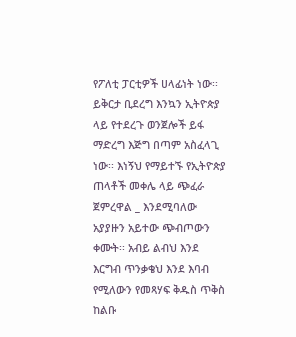የፖለቲ ፓርቲዎች ሀላፊነት ነው፡፡ ይቅርታ ቢደረግ እንኳን ኢትዮጵያ ላይ የተደረጉ ወንጀሎች ይፋ ማድረግ እጅግ በጣም አስፈላጊ ነው፡፡ እነኝህ የማይተኙ የኢትዮጵያ ጠላቶች መቀሌ ላይ ጭፈራ ጀምረዋል _ እንደሚባለው አያያዙን አይተው ጭብጦውን ቀሙት፡፡ አብይ ልብህ እንደ እርግብ ጥንቃቄህ እንደ እባብ የሚለውን የመጻሃፍ ቅዱስ ጥቅስ ከልቡ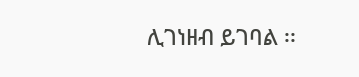ሊገነዘብ ይገባል ፡፡